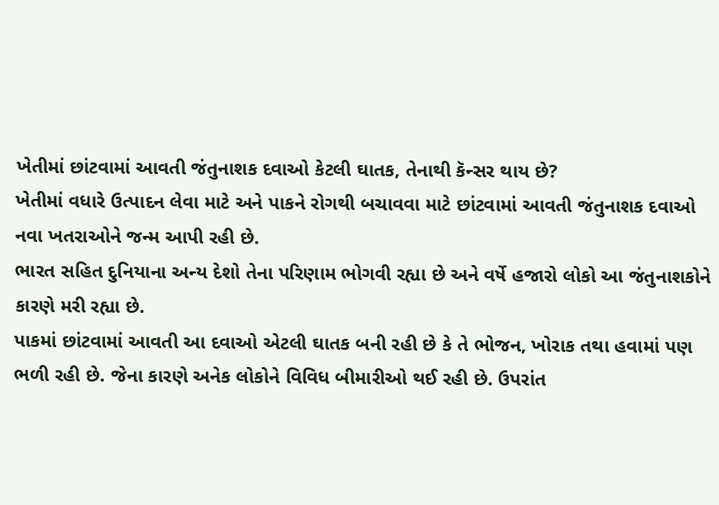ખેતીમાં છાંટવામાં આવતી જંતુનાશક દવાઓ કેટલી ઘાતક, તેનાથી કૅન્સર થાય છે?
ખેતીમાં વધારે ઉત્પાદન લેવા માટે અને પાકને રોગથી બચાવવા માટે છાંટવામાં આવતી જંતુનાશક દવાઓ નવા ખતરાઓને જન્મ આપી રહી છે.
ભારત સહિત દુનિયાના અન્ય દેશો તેના પરિણામ ભોગવી રહ્યા છે અને વર્ષે હજારો લોકો આ જંતુનાશકોને કારણે મરી રહ્યા છે.
પાકમાં છાંટવામાં આવતી આ દવાઓ એટલી ઘાતક બની રહી છે કે તે ભોજન, ખોરાક તથા હવામાં પણ ભળી રહી છે. જેના કારણે અનેક લોકોને વિવિધ બીમારીઓ થઈ રહી છે. ઉપરાંત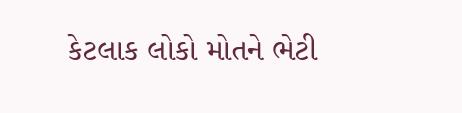કેટલાક લોકો મોતને ભેટી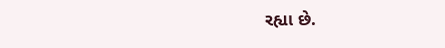રહ્યા છે.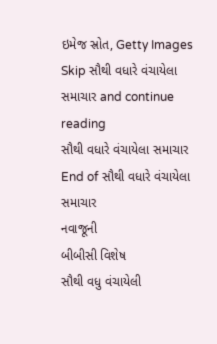ઇમેજ સ્રોત, Getty Images
Skip સૌથી વધારે વંચાયેલા સમાચાર and continue reading
સૌથી વધારે વંચાયેલા સમાચાર
End of સૌથી વધારે વંચાયેલા સમાચાર
નવાજૂની
બીબીસી વિશેષ
સૌથી વધુ વંચાયેલી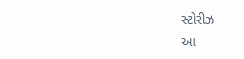સ્ટોરીઝ
આ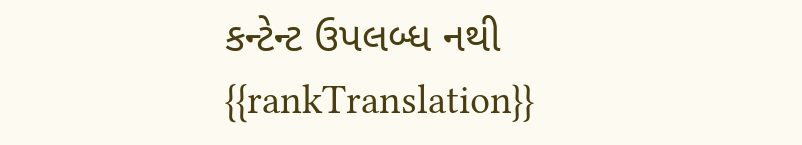કન્ટેન્ટ ઉપલબ્ધ નથી
{{rankTranslation}}